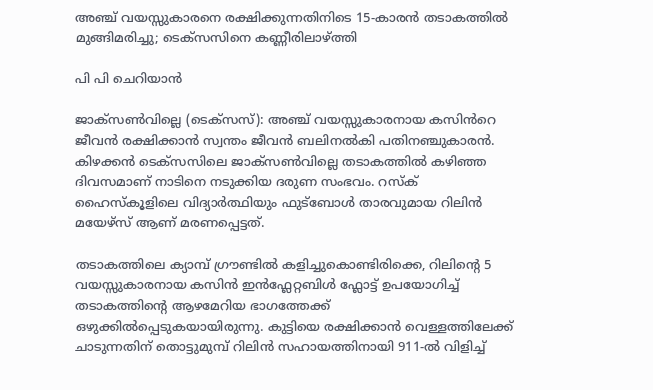അഞ്ച് വയസ്സുകാരനെ രക്ഷിക്കുന്നതിനിടെ 15-കാരൻ തടാകത്തിൽ മുങ്ങിമരിച്ചു; ടെക്സസിനെ കണ്ണീരിലാഴ്ത്തി

പി പി ചെറിയാൻ

ജാക്സൺവില്ലെ (ടെക്സസ്): അഞ്ച് വയസ്സുകാരനായ കസിൻറെ ജീവൻ രക്ഷിക്കാൻ സ്വന്തം ജീവൻ ബലിനൽകി പതിനഞ്ചുകാരൻ. കിഴക്കൻ ടെക്സസിലെ ജാക്സൺവില്ലെ തടാകത്തിൽ കഴിഞ്ഞ ദിവസമാണ് നാടിനെ നടുക്കിയ ദരുണ സംഭവം. റസ്ക് ഹൈസ്കൂളിലെ വിദ്യാർത്ഥിയും ഫുട്ബോൾ താരവുമായ റിലിൻ മയേഴ്സ് ആണ് മരണപ്പെട്ടത്.

തടാകത്തിലെ ക്യാമ്പ് ഗ്രൗണ്ടിൽ കളിച്ചുകൊണ്ടിരിക്കെ, റിലിന്റെ 5 വയസ്സുകാരനായ കസിൻ ഇൻഫ്ലേറ്റബിൾ ഫ്ലോട്ട് ഉപയോഗിച്ച് തടാകത്തിന്റെ ആഴമേറിയ ഭാഗത്തേക്ക് ഒഴുക്കിൽപ്പെടുകയായിരുന്നു. കുട്ടിയെ രക്ഷിക്കാൻ വെള്ളത്തിലേക്ക് ചാടുന്നതിന് തൊട്ടുമുമ്പ് റിലിൻ സഹായത്തിനായി 911-ൽ വിളിച്ച്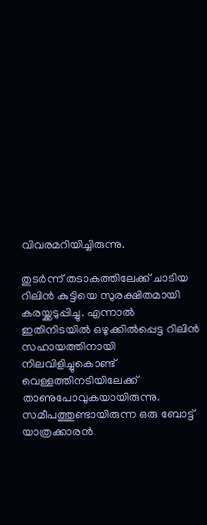വിവരമറിയിച്ചിരുന്നു.

തുടർന്ന് തടാകത്തിലേക്ക് ചാടിയ റിലിൻ കുട്ടിയെ സുരക്ഷിതമായി കരയ്ക്കടുപ്പിച്ചു. എന്നാൽ ഇതിനിടയിൽ ഒഴുക്കിൽപ്പെട്ട റിലിൻ സഹായത്തിനായി നിലവിളിച്ചുകൊണ്ട് വെള്ളത്തിനടിയിലേക്ക് താണുപോവുകയായിരുന്നു. സമീപത്തുണ്ടായിരുന്ന ഒരു ബോട്ട് യാത്രക്കാരൻ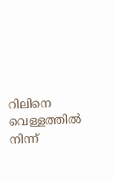റിലിനെ വെള്ളത്തിൽ നിന്ന്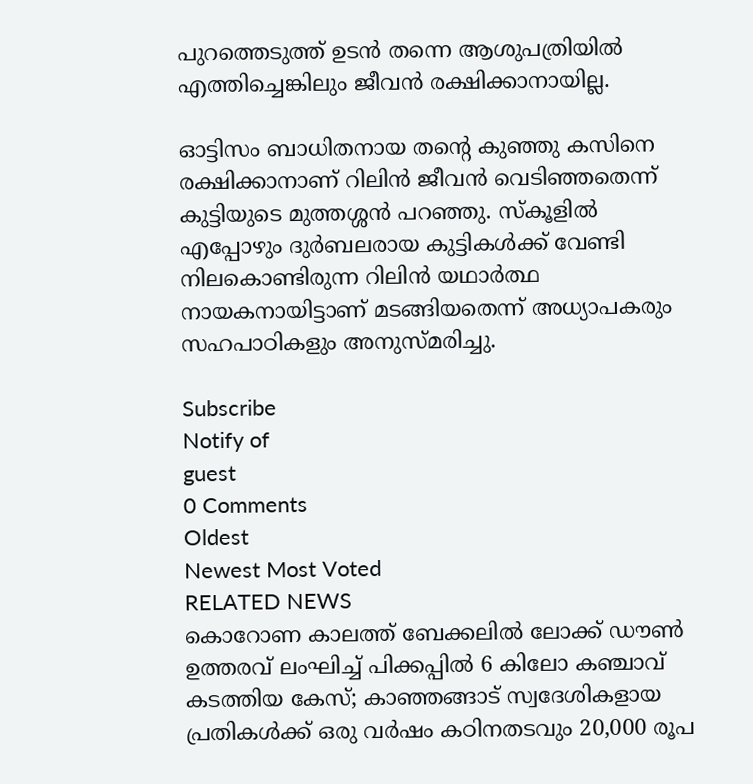പുറത്തെടുത്ത് ഉടൻ തന്നെ ആശുപത്രിയിൽ എത്തിച്ചെങ്കിലും ജീവൻ രക്ഷിക്കാനായില്ല.

ഓട്ടിസം ബാധിതനായ തന്റെ കുഞ്ഞു കസിനെ രക്ഷിക്കാനാണ് റിലിൻ ജീവൻ വെടിഞ്ഞതെന്ന് കുട്ടിയുടെ മുത്തശ്ശൻ പറഞ്ഞു. സ്കൂളിൽ എപ്പോഴും ദുർബലരായ കുട്ടികൾക്ക് വേണ്ടി നിലകൊണ്ടിരുന്ന റിലിൻ യഥാർത്ഥ നായകനായിട്ടാണ് മടങ്ങിയതെന്ന് അധ്യാപകരും സഹപാഠികളും അനുസ്മരിച്ചു.

Subscribe
Notify of
guest
0 Comments
Oldest
Newest Most Voted
RELATED NEWS
കൊറോണ കാലത്ത് ബേക്കലിൽ ലോക്ക് ഡൗണ്‍ ഉത്തരവ് ലംഘിച്ച് പിക്കപ്പില്‍ 6 കിലോ കഞ്ചാവ് കടത്തിയ കേസ്; കാഞ്ഞങ്ങാട് സ്വദേശികളായ പ്രതികള്‍ക്ക് ഒരു വര്‍ഷം കഠിനതടവും 20,000 രൂപ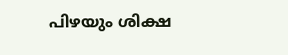പിഴയും ശിക്ഷ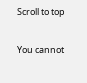Scroll to top

You cannot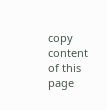copy content of this page